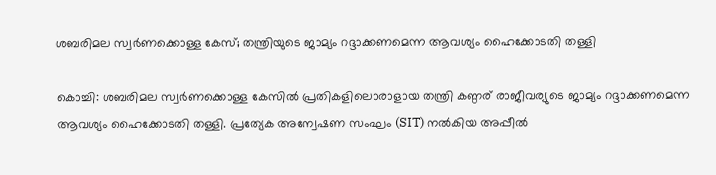ശബരിമല സ്വർണക്കൊള്ള കേസ്; തന്ത്രിയുടെ ജാമ്യം റദ്ദാക്കണമെന്ന ആവശ്യം ഹൈക്കോടതി തള്ളി

കൊച്ചി: ശബരിമല സ്വർണക്കൊള്ള കേസിൽ പ്രതികളിലൊരാളായ തന്ത്രി കണ്ഠര് രാജീവര്യുടെ ജാമ്യം റദ്ദാക്കണമെന്ന ആവശ്യം ഹൈക്കോടതി തള്ളി. പ്രത്യേക അന്വേഷണ സംഘം (SIT) നൽകിയ അപ്പീൽ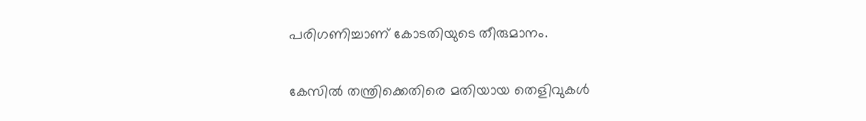പരിഗണിച്ചാണ് കോടതിയുടെ തീരുമാനം.

കേസിൽ തന്ത്രിക്കെതിരെ മതിയായ തെളിവുകൾ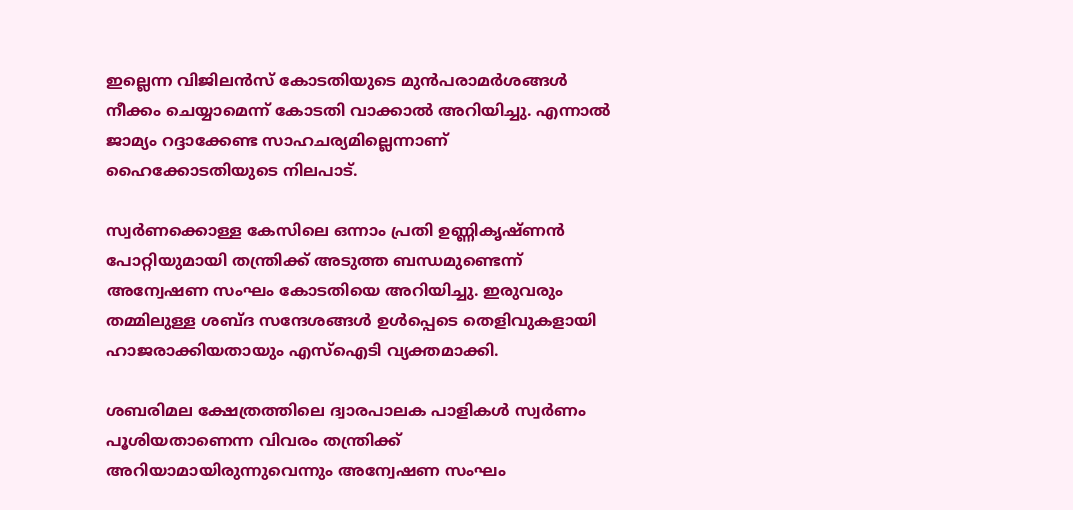ഇല്ലെന്ന വിജിലൻസ് കോടതിയുടെ മുൻപരാമർശങ്ങൾ നീക്കം ചെയ്യാമെന്ന് കോടതി വാക്കാൽ അറിയിച്ചു. എന്നാൽ ജാമ്യം റദ്ദാക്കേണ്ട സാഹചര്യമില്ലെന്നാണ് ഹൈക്കോടതിയുടെ നിലപാട്.

സ്വർണക്കൊള്ള കേസിലെ ഒന്നാം പ്രതി ഉണ്ണികൃഷ്ണൻ പോറ്റിയുമായി തന്ത്രിക്ക് അടുത്ത ബന്ധമുണ്ടെന്ന് അന്വേഷണ സംഘം കോടതിയെ അറിയിച്ചു. ഇരുവരും തമ്മിലുള്ള ശബ്ദ സന്ദേശങ്ങൾ ഉൾപ്പെടെ തെളിവുകളായി ഹാജരാക്കിയതായും എസ്‌ഐടി വ്യക്തമാക്കി.

ശബരിമല ക്ഷേത്രത്തിലെ ദ്വാരപാലക പാളികൾ സ്വർണം പൂശിയതാണെന്ന വിവരം തന്ത്രിക്ക് അറിയാമായിരുന്നുവെന്നും അന്വേഷണ സംഘം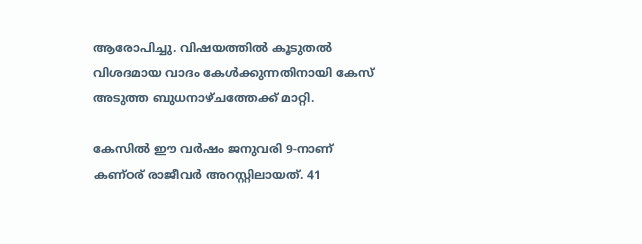ആരോപിച്ചു. വിഷയത്തിൽ കൂടുതൽ വിശദമായ വാദം കേൾക്കുന്നതിനായി കേസ് അടുത്ത ബുധനാഴ്ചത്തേക്ക് മാറ്റി.

കേസിൽ ഈ വർഷം ജനുവരി 9-നാണ് കണ്ഠര് രാജീവർ അറസ്റ്റിലായത്. 41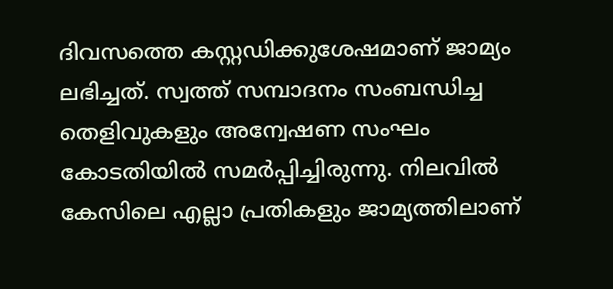ദിവസത്തെ കസ്റ്റഡിക്കുശേഷമാണ് ജാമ്യം ലഭിച്ചത്. സ്വത്ത് സമ്പാദനം സംബന്ധിച്ച തെളിവുകളും അന്വേഷണ സംഘം കോടതിയിൽ സമർപ്പിച്ചിരുന്നു. നിലവിൽ കേസിലെ എല്ലാ പ്രതികളും ജാമ്യത്തിലാണ്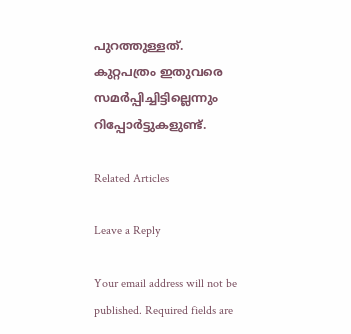പുറത്തുള്ളത്. കുറ്റപത്രം ഇതുവരെ സമർപ്പിച്ചിട്ടില്ലെന്നും റിപ്പോർട്ടുകളുണ്ട്.

Related Articles

Leave a Reply

Your email address will not be published. Required fields are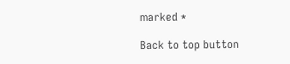marked *

Back to top button